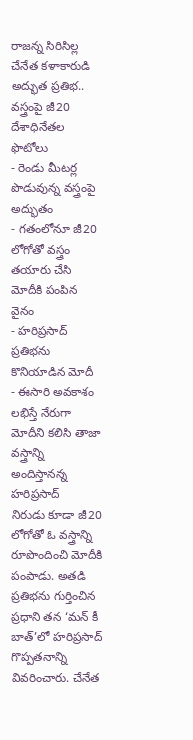రాజన్న సిరిసిల్ల చేనేత కళాకారుడి అద్భుత ప్రతిభ.. వస్త్రంపై జీ20 దేశాధినేతల ఫొటోలు
- రెండు మీటర్ల పొడువున్న వస్త్రంపై అద్భుతం
- గతంలోనూ జీ20 లోగోతో వస్త్రం తయారు చేసి మోదీకి పంపిన వైనం
- హరిప్రసాద్ ప్రతిభను కొనియాడిన మోదీ
- ఈసారి అవకాశం లభిస్తే నేరుగా మోదీని కలిసి తాజా వస్త్రాన్ని అందిస్తానన్న హరిప్రసాద్
నిరుడు కూడా జీ20 లోగోతో ఓ వస్త్రాన్ని రూపొందించి మోదీకి పంపాడు. అతడి ప్రతిభను గుర్తించిన ప్రధాని తన ‘మన్ కీ బాత్’లో హరిప్రసాద్ గొప్పతనాన్ని వివరించారు. చేనేత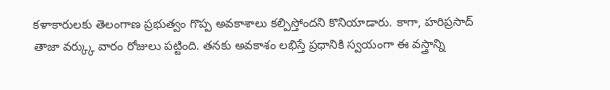కళాకారులకు తెలంగాణ ప్రభుత్వం గొప్ప అవకాశాలు కల్పిస్తోందని కొనియాడారు. కాగా, హరిప్రసాద్ తాజా వర్క్కు వారం రోజులు పట్టింది. తనకు అవకాశం లభిస్తే ప్రధానికి స్వయంగా ఈ వస్త్రాన్ని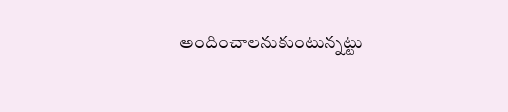అందించాలనుకుంటున్నట్టు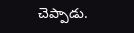చెప్పాడు.